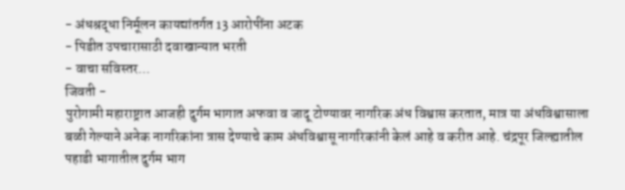- अंधश्रद्धा निर्मूलन कायद्यांतर्गत 13 आरोपींना अटक
- पिडीत उपचारासाठी दवाखान्यात भरती
- वाचा सविस्तर...
जिवती -
पुरोगामी महाराष्ट्रात आजही दुर्गम भागात अफवा व जादू टोण्यावर नागरिक अंध विश्वास करतात, मात्र या अंधविश्वासाला बळी गेल्याने अनेक नागरिकांना त्रास देण्याचे काम अंधविश्वासू नागरिकांनी केलं आहे व करीत आहे. चंद्रपूर जिल्ह्यातील पहाडी भागातील दुर्गम भाग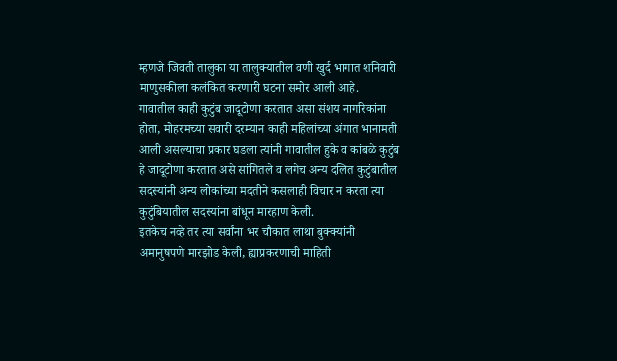म्हणजे जिवती तालुका या तालुक्यातील वणी खुर्द भागात शनिवारी माणुसकीला कलंकित करणारी घटना समोर आली आहे.
गावातील काही कुटुंब जादूटोणा करतात असा संशय नागरिकांना होता, मोहरमच्या सवारी दरम्यान काही महिलांच्या अंगात भानामती आली असल्याचा प्रकार घडला त्यांनी गावातील हुके व कांबळे कुटुंब हे जादूटोणा करतात असे सांगितले व लगेच अन्य दलित कुटुंबातील सदस्यांनी अन्य लोकांच्या मदतीने कसलाही विचार न करता त्या कुटुंबियातील सदस्यांना बांधून मारहाण केली.
इतकेच नव्हे तर त्या सर्वांना भर चौकात लाथा बुक्क्यांनी अमानुषपणे मारझोड केली, ह्याप्रकरणाची माहिती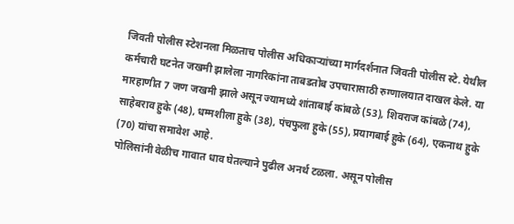जिवती पोलीस स्टेशनला मिळताच पोलीस अधिकाऱ्यांच्या मार्गदर्शनात जिवती पोलीस स्टे. येथील कर्मचारी घटनेत जखमी झालेला नागरिकांना ताबडतोब उपचारासाठी रुग्णालयात दाखल केले. या मारहाणीत 7 जण जखमी झाले असून ज्यामध्ये शांताबाई कांबळे (53), शिवराज कांबळे (74), साहेबराव हुके (48), धम्मशीला हुके (38), पंचफुला हुके (55), प्रयागबाई हुके (64), एकनाथ हुके (70) यांचा समावेश आहे.
पोलिसांनी वेळीच गावात धाव घेतल्याने पुढील अनर्थ टळला. असून पोलीस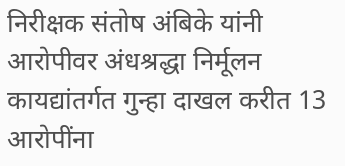निरीक्षक संतोष अंबिके यांनी आरोपीवर अंधश्रद्धा निर्मूलन कायद्यांतर्गत गुन्हा दाखल करीत 13 आरोपींना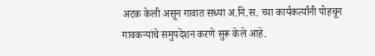अटक केली असून गावात सध्या अ.नि.स. च्या कार्यकर्त्यांनी पोहचून गावकऱ्यांचे समुपदेशन करणे सुरू केले आहे.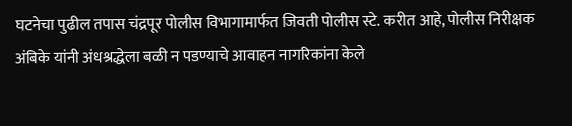घटनेचा पुढील तपास चंद्रपूर पोलीस विभागामार्फत जिवती पोलीस स्टे. करीत आहे, पोलीस निरीक्षक अंबिके यांनी अंधश्रद्धेला बळी न पडण्याचे आवाहन नागरिकांना केले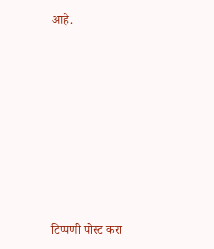आहे.









टिप्पणी पोस्ट करा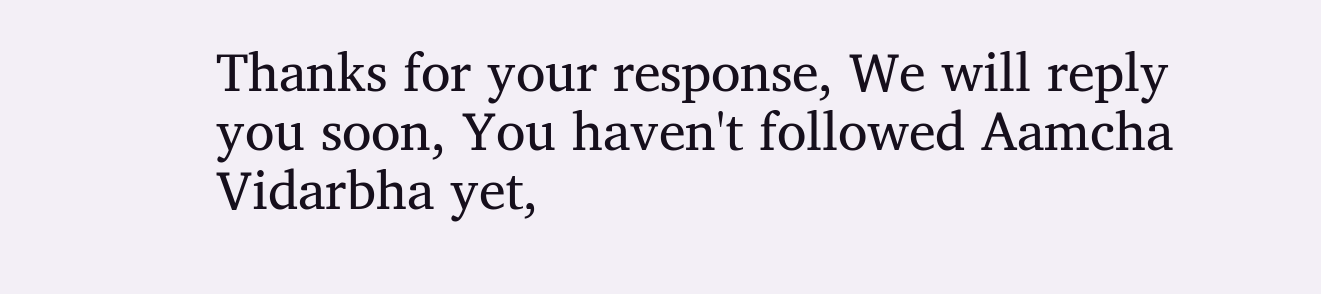Thanks for your response, We will reply you soon, You haven't followed Aamcha Vidarbha yet,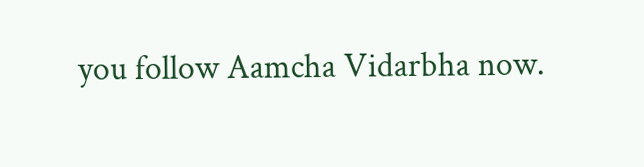you follow Aamcha Vidarbha now.